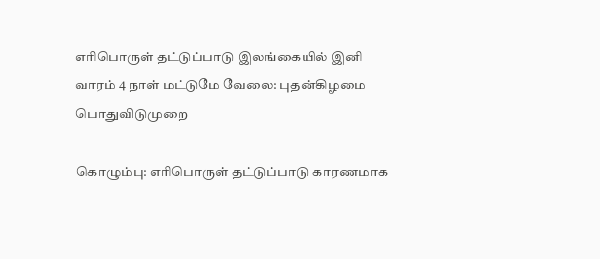எரிபொருள் தட்டுப்பாடு இலங்கையில் இனி வாரம் 4 நாள் மட்டுமே வேலை: புதன்கிழமை பொதுவிடுமுறை

கொழும்பு: எரிபொருள் தட்டுப்பாடு காரணமாக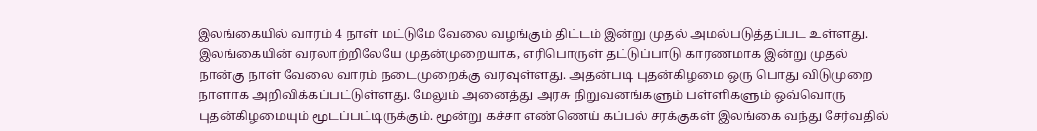இலங்கையில் வாரம் 4 நாள் மட்டுமே வேலை வழங்கும் திட்டம் இன்று முதல் அமல்படுத்தப்பட உள்ளது. இலங்கையின் வரலாற்றிலேயே முதன்முறையாக, எரிபொருள் தட்டுப்பாடு காரணமாக இன்று முதல் நான்கு நாள் வேலை வாரம் நடைமுறைக்கு வரவுள்ளது. அதன்படி புதன்கிழமை ஒரு பொது விடுமுறை நாளாக அறிவிக்கப்பட்டுள்ளது. மேலும் அனைத்து அரசு நிறுவனங்களும் பள்ளிகளும் ஒவ்வொரு புதன்கிழமையும் மூடப்பட்டிருக்கும். மூன்று கச்சா எண்ணெய் கப்பல் சரக்குகள் இலங்கை வந்து சேர்வதில்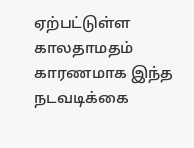ஏற்பட்டுள்ள காலதாமதம் காரணமாக இந்த நடவடிக்கை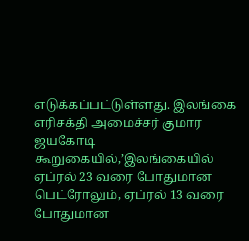எடுக்கப்பட்டுள்ளது. இலங்கை எரிசக்தி அமைச்சர் குமார ஜயகோடி கூறுகையில்,’இலங்கையில் ஏப்ரல் 23 வரை போதுமான பெட்ரோலும், ஏப்ரல் 13 வரை போதுமான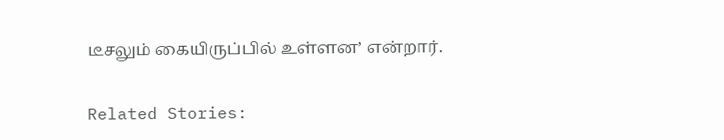டீசலும் கையிருப்பில் உள்ளன’ என்றார்.

Related Stories: